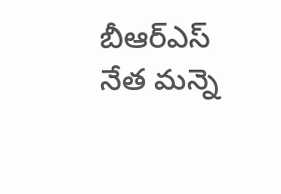బీఆర్ఎస్ నేత మన్నె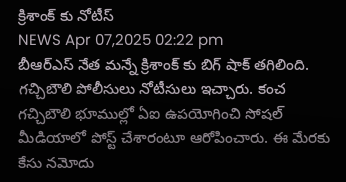క్రిశాంక్ కు నోటీస్
NEWS Apr 07,2025 02:22 pm
బీఆర్ఎస్ నేత మన్నే క్రిశాంక్ కు బిగ్ షాక్ తగిలింది. గచ్చిబౌలి పోలీసులు నోటీసులు ఇచ్చారు. కంచ గచ్చిబౌలి భూముల్లో ఏఐ ఉపయోగించి సోషల్ మీడియాలో పోస్ట్ చేశారంటూ ఆరోపించారు. ఈ మేరకు కేసు నమోదు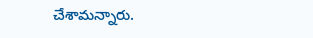చేశామన్నారు.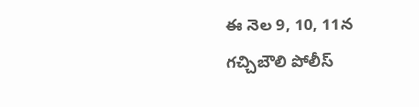ఈ నెల 9, 10, 11న గచ్చిబౌలి పోలీస్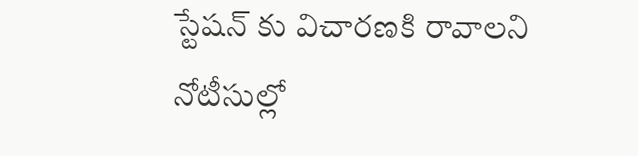స్టేషన్ కు విచారణకి రావాలని నోటీసుల్లో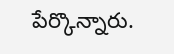పేర్కొన్నారు.